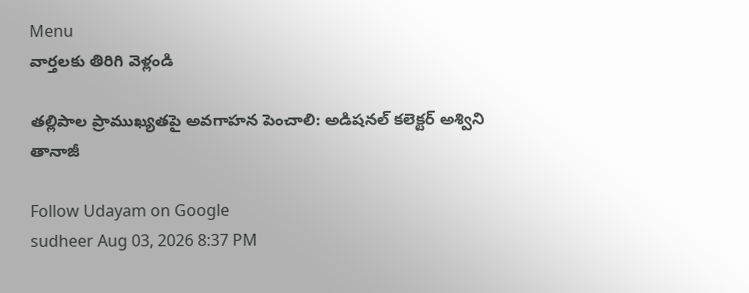Menu
వార్తలకు తిరిగి వెళ్లండి

తల్లిపాల ప్రాముఖ్యతపై అవగాహన పెంచాలి: అడిషనల్ కలెక్టర్ అశ్విని తానాజీ

Follow Udayam on Google
sudheer Aug 03, 2026 8:37 PM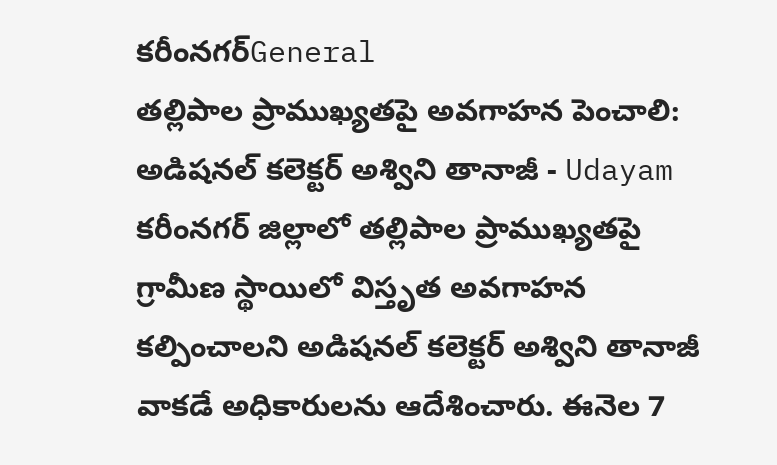కరీంనగర్General
తల్లిపాల ప్రాముఖ్యతపై అవగాహన పెంచాలి: అడిషనల్ కలెక్టర్ అశ్విని తానాజీ - Udayam
కరీంనగర్ జిల్లాలో తల్లిపాల ప్రాముఖ్యతపై గ్రామీణ స్థాయిలో విస్తృత అవగాహన కల్పించాలని అడిషనల్ కలెక్టర్ అశ్విని తానాజీ వాకడే అధికారులను ఆదేశించారు. ఈనెల 7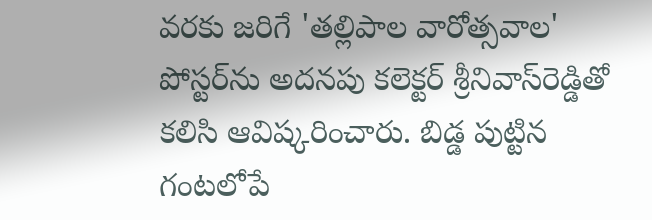వరకు జరిగే 'తల్లిపాల వారోత్సవాల' పోస్టర్‌ను అదనపు కలెక్టర్ శ్రీనివాస్‌రెడ్డితో కలిసి ఆవిష్కరించారు. బిడ్డ పుట్టిన గంటలోపే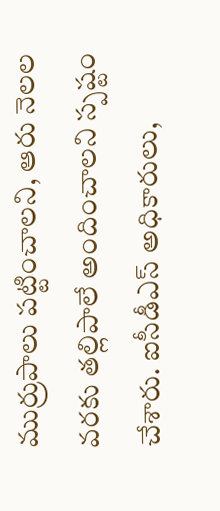ముర్రుపాలు పట్టించాలని, ఆరు నెలల వరకు తల్లిపాలే అందించాలని స్పష్టం చేశారు. ఐసీడీఎస్ అధికారులు,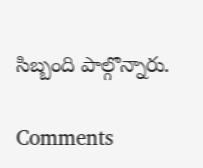సిబ్బంది పాల్గొన్నారు.

Comments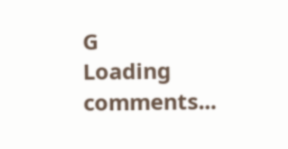G
Loading comments...